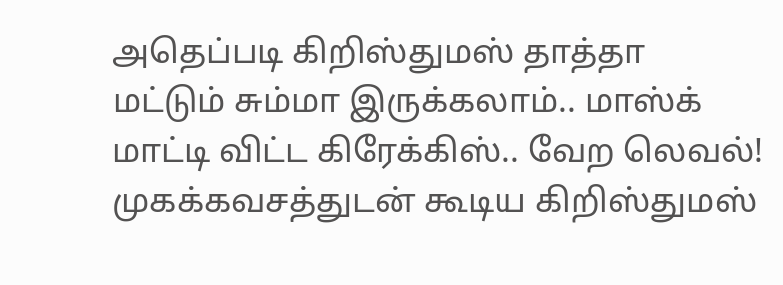அதெப்படி கிறிஸ்துமஸ் தாத்தா மட்டும் சும்மா இருக்கலாம்.. மாஸ்க் மாட்டி விட்ட கிரேக்கிஸ்.. வேற லெவல்!
முகக்கவசத்துடன் கூடிய கிறிஸ்துமஸ்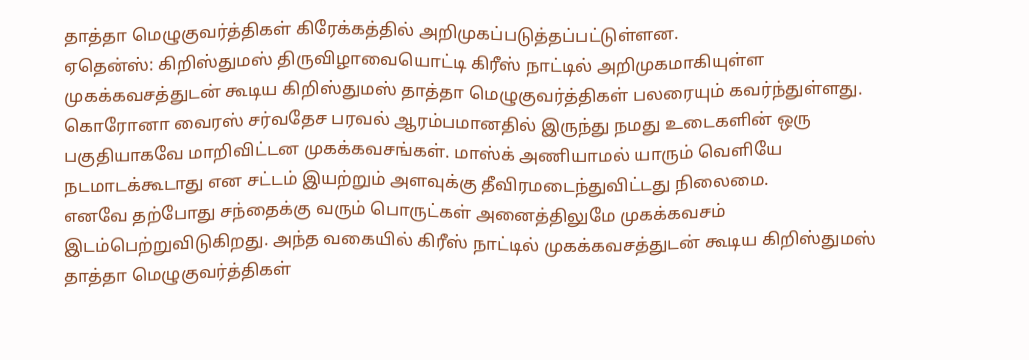தாத்தா மெழுகுவர்த்திகள் கிரேக்கத்தில் அறிமுகப்படுத்தப்பட்டுள்ளன.
ஏதென்ஸ்: கிறிஸ்துமஸ் திருவிழாவையொட்டி கிரீஸ் நாட்டில் அறிமுகமாகியுள்ள முகக்கவசத்துடன் கூடிய கிறிஸ்துமஸ் தாத்தா மெழுகுவர்த்திகள் பலரையும் கவர்ந்துள்ளது.
கொரோனா வைரஸ் சர்வதேச பரவல் ஆரம்பமானதில் இருந்து நமது உடைகளின் ஒரு பகுதியாகவே மாறிவிட்டன முகக்கவசங்கள். மாஸ்க் அணியாமல் யாரும் வெளியே நடமாடக்கூடாது என சட்டம் இயற்றும் அளவுக்கு தீவிரமடைந்துவிட்டது நிலைமை.
எனவே தற்போது சந்தைக்கு வரும் பொருட்கள் அனைத்திலுமே முகக்கவசம் இடம்பெற்றுவிடுகிறது. அந்த வகையில் கிரீஸ் நாட்டில் முகக்கவசத்துடன் கூடிய கிறிஸ்துமஸ் தாத்தா மெழுகுவர்த்திகள்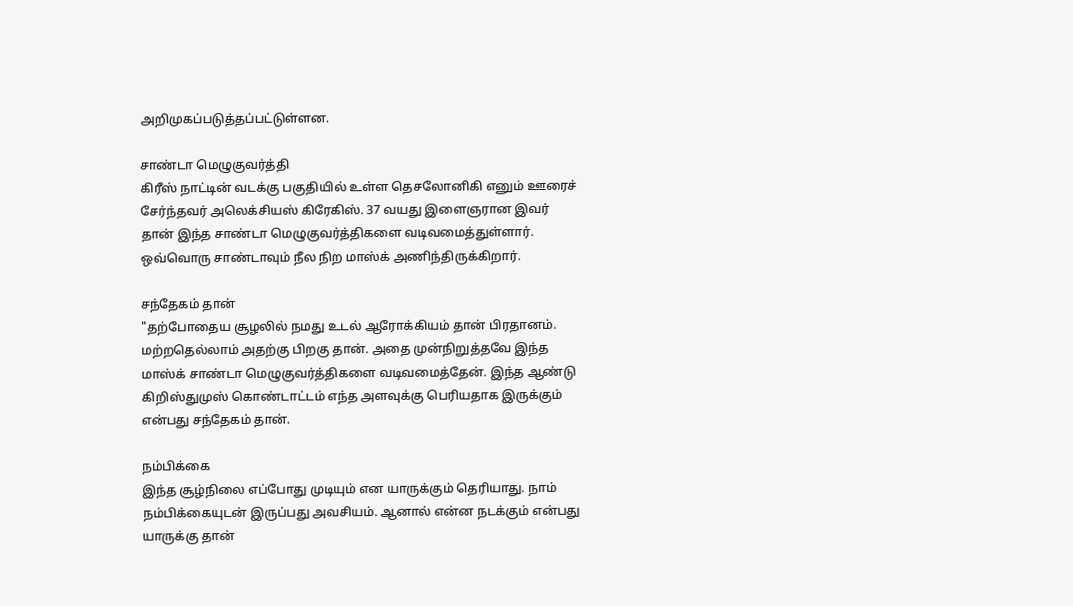அறிமுகப்படுத்தப்பட்டுள்ளன.

சாண்டா மெழுகுவர்த்தி
கிரீஸ் நாட்டின் வடக்கு பகுதியில் உள்ள தெசலோனிகி எனும் ஊரைச் சேர்ந்தவர் அலெக்சியஸ் கிரேகிஸ். 37 வயது இளைஞரான இவர் தான் இந்த சாண்டா மெழுகுவர்த்திகளை வடிவமைத்துள்ளார். ஒவ்வொரு சாண்டாவும் நீல நிற மாஸ்க் அணிந்திருக்கிறார்.

சந்தேகம் தான்
"தற்போதைய சூழலில் நமது உடல் ஆரோக்கியம் தான் பிரதானம். மற்றதெல்லாம் அதற்கு பிறகு தான். அதை முன்நிறுத்தவே இந்த மாஸ்க் சாண்டா மெழுகுவர்த்திகளை வடிவமைத்தேன். இந்த ஆண்டு கிறிஸ்துமுஸ் கொண்டாட்டம் எந்த அளவுக்கு பெரியதாக இருக்கும் என்பது சந்தேகம் தான்.

நம்பிக்கை
இந்த சூழ்நிலை எப்போது முடியும் என யாருக்கும் தெரியாது. நாம் நம்பிக்கையுடன் இருப்பது அவசியம். ஆனால் என்ன நடக்கும் என்பது யாருக்கு தான்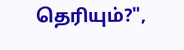தெரியும்?",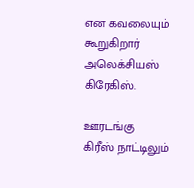என கவலையும் கூறுகிறார் அலெக்சியஸ் கிரேகிஸ்.

ஊரடங்கு
கிரீஸ் நாட்டிலும்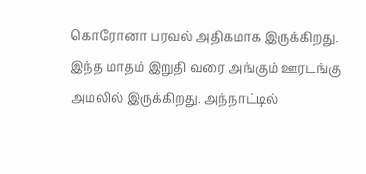கொரோனா பரவல் அதிகமாக இருக்கிறது. இந்த மாதம் இறுதி வரை அங்கும் ஊரடங்கு அமலில் இருக்கிறது. அந்நாட்டில்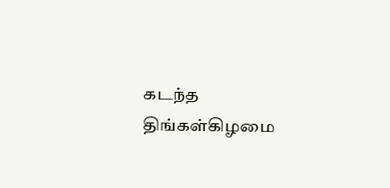கடந்த திங்கள்கிழமை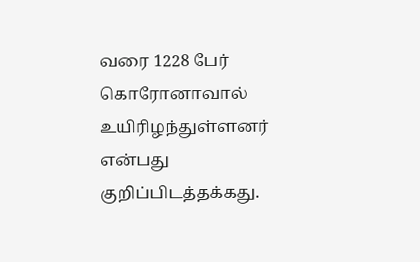வரை 1228 பேர் கொரோனாவால் உயிரிழந்துள்ளனர் என்பது குறிப்பிடத்தக்கது.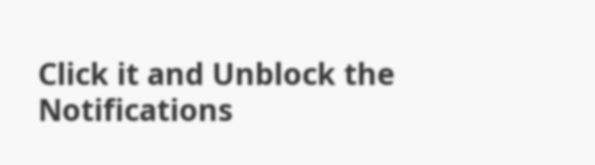Click it and Unblock the Notifications